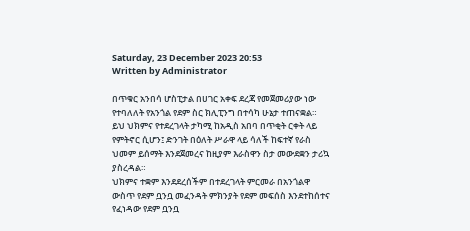Saturday, 23 December 2023 20:53
Written by Administrator

በጥቁር አንበሳ ሆስፒታል በሀገር አቀፍ ደረጃ የመጀመሪያው ነው የተባለለት የአንጎል የደም ስር ክሊፒንግ በተሳካ ሁኔታ ተጠናቋል።
ይህ ህክምና የተደረገላት ታካሚ ከአዲስ አበባ በጥቂት ርቀት ላይ የምትኖር ሲሆን፤ ድንገት በዕለት ሥራዋ ላይ ሳለች ከፍተኛ የራስ ህመም ይሰማት እንደጀመረና ከዚያም እራስዋን ስታ መውደቋን ታሪኳ ያስረዳል።
ህክምና ተቋም እንደደረሰችም በተደረገላት ምርመራ በአንጎልዋ ውስጥ የደም ቧንቧ መፈንዳት ምክንያት የደም መፍሰስ እንደተከሰተና የፈነዳው የደም ቧንቧ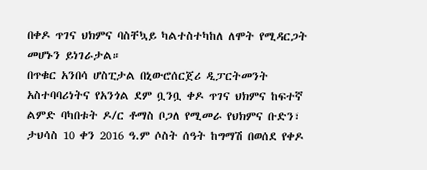በቀዶ ጥገና ህክምና ባስቸኳይ ካልተስተካከለ ለሞት የሚዳርጋት መሆኑን ይነገራታል።
በጥቁር አንበሳ ሆስፒታል በኒውሮሰርጀሪ ዲፓርትመንት አስተባባሪነትና የአንጎል ደም ቧንቧ ቀዶ ጥገና ህክምና ከፍተኛ ልምድ ባካበቱት ዶ/ር ቶማስ ቦጋለ የሚመራ የህክምና ቡድን፣ ታህሳስ 10 ቀን 2016 ዓ.ም ሶስት ሰዓት ከግማሽ በወሰደ የቀዶ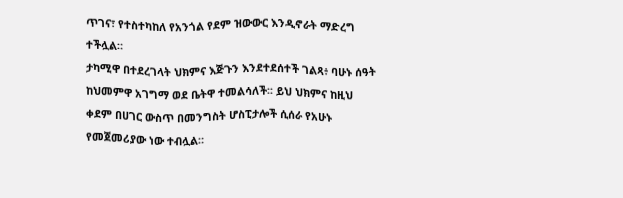ጥገና፣ የተስተካከለ የአንጎል የደም ዝውውር እንዲኖራት ማድረግ ተችሏል።
ታካሚዋ በተደረገላት ህክምና እጅጉን እንደተደሰተች ገልጻ፥ ባሁኑ ሰዓት ከህመምዋ አገግማ ወደ ቤትዋ ተመልሳለች፡፡ ይህ ህክምና ከዚህ ቀደም በሀገር ውስጥ በመንግስት ሆስፒታሎች ሲሰራ የአሁኑ የመጀመሪያው ነው ተብሏል።